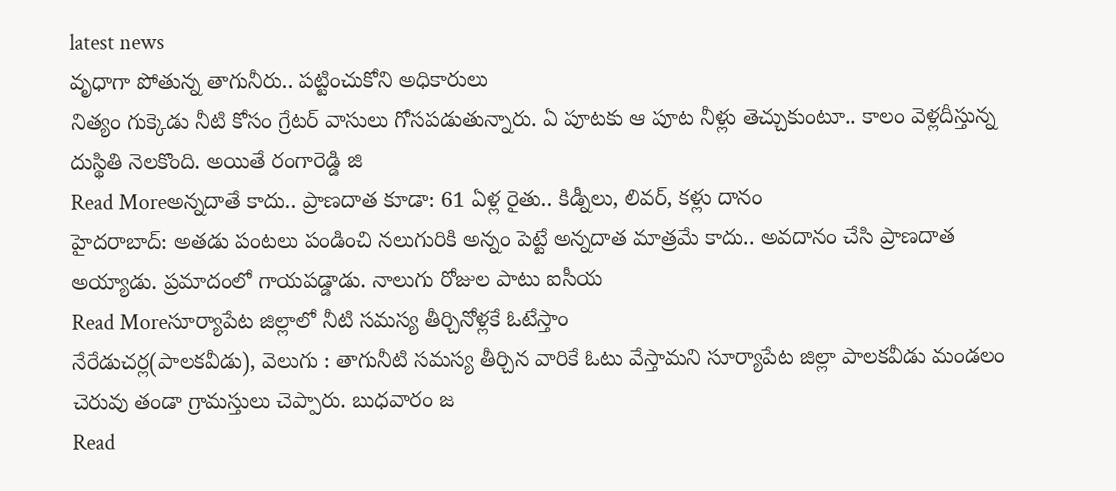latest news
వృధాగా పోతున్న తాగునీరు.. పట్టించుకోని అధికారులు
నిత్యం గుక్కెడు నీటి కోసం గ్రేటర్ వాసులు గోసపడుతున్నారు. ఏ పూటకు ఆ పూట నీళ్లు తెచ్చుకుంటూ.. కాలం వెళ్లదీస్తున్న దుస్థితి నెలకొంది. అయితే రంగారెడ్డి జి
Read Moreఅన్నదాతే కాదు.. ప్రాణదాత కూడా: 61 ఏళ్ల రైతు.. కిడ్నీలు, లివర్, కళ్లు దానం
హైదరాబాద్: అతడు పంటలు పండించి నలుగురికి అన్నం పెట్టే అన్నదాత మాత్రమే కాదు.. అవదానం చేసి ప్రాణదాత అయ్యాడు. ప్రమాదంలో గాయపడ్డాడు. నాలుగు రోజుల పాటు ఐసీయ
Read Moreసూర్యాపేట జిల్లాలో నీటి సమస్య తీర్చినోళ్లకే ఓటేస్తాం
నేరేడుచర్ల(పాలకవీడు), వెలుగు : తాగునీటి సమస్య తీర్చిన వారికే ఓటు వేస్తామని సూర్యాపేట జిల్లా పాలకవీడు మండలం చెరువు తండా గ్రామస్తులు చెప్పారు. బుధవారం జ
Read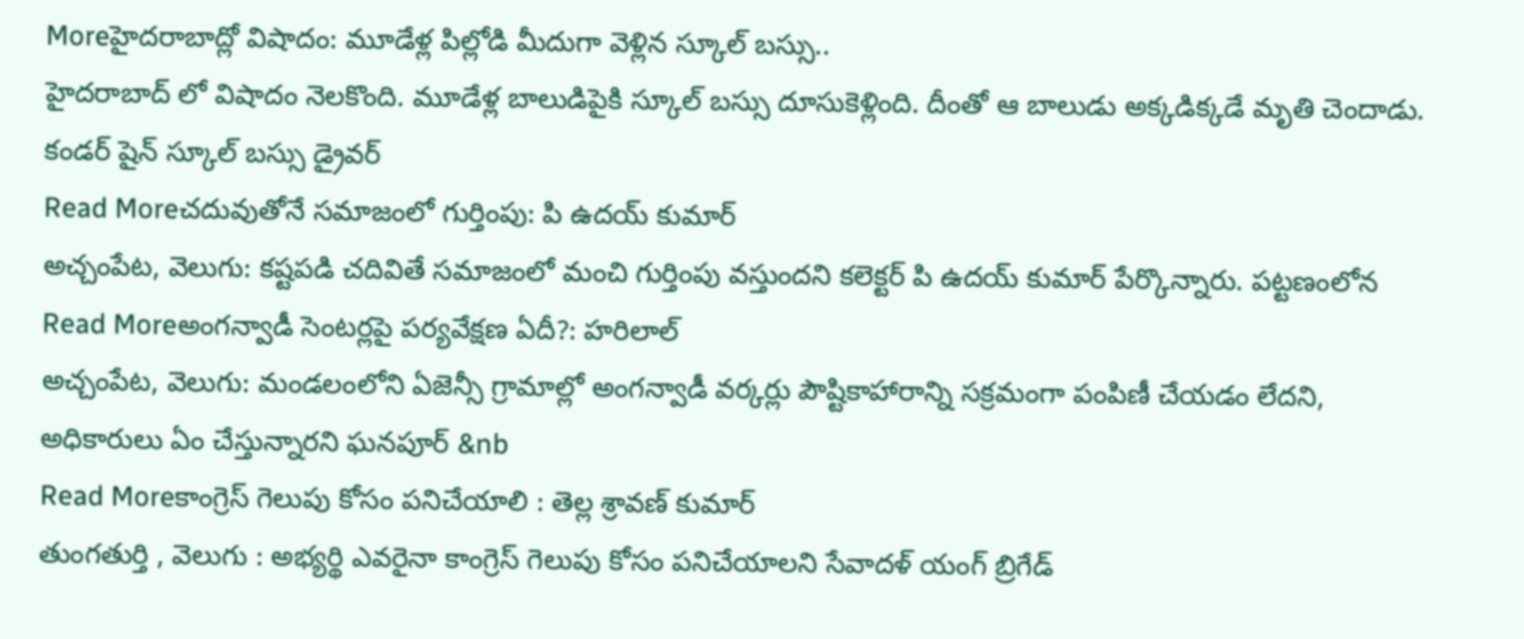Moreహైదరాబాద్లో విషాదం: మూడేళ్ల పిల్లోడి మీదుగా వెళ్లిన స్కూల్ బస్సు..
హైదరాబాద్ లో విషాదం నెలకొంది. మూడేళ్ల బాలుడిపైకి స్కూల్ బస్సు దూసుకెళ్లింది. దీంతో ఆ బాలుడు అక్కడిక్కడే మృతి చెందాడు. కండర్ షైన్ స్కూల్ బస్సు డ్రైవర్
Read Moreచదువుతోనే సమాజంలో గుర్తింపు: పి ఉదయ్ కుమార్
అచ్చంపేట, వెలుగు: కష్టపడి చదివితే సమాజంలో మంచి గుర్తింపు వస్తుందని కలెక్టర్ పి ఉదయ్ కుమార్ పేర్కొన్నారు. పట్టణంలోన
Read Moreఅంగన్వాడీ సెంటర్లపై పర్యవేక్షణ ఏదీ?: హరిలాల్
అచ్చంపేట, వెలుగు: మండలంలోని ఏజెన్సీ గ్రామాల్లో అంగన్వాడీ వర్కర్లు పౌష్టికాహారాన్ని సక్రమంగా పంపిణీ చేయడం లేదని, అధికారులు ఏం చేస్తున్నారని ఘనపూర్ &nb
Read Moreకాంగ్రెస్ గెలుపు కోసం పనిచేయాలి : తెల్ల శ్రావణ్ కుమార్
తుంగతుర్తి , వెలుగు : అభ్యర్థి ఎవరైనా కాంగ్రెస్ గెలుపు కోసం పనిచేయాలని సేవాదళ్ యంగ్ బ్రిగేడ్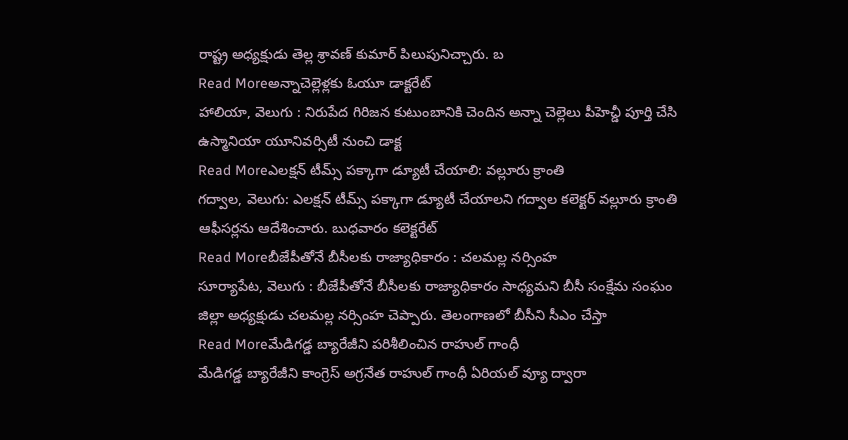రాష్ట్ర అధ్యక్షుడు తెల్ల శ్రావణ్ కుమార్ పిలుపునిచ్చారు. బ
Read Moreఅన్నాచెల్లెళ్లకు ఓయూ డాక్టరేట్
హాలియా, వెలుగు : నిరుపేద గిరిజన కుటుంబానికి చెందిన అన్నా చెల్లెలు పీహెచ్డీ పూర్తి చేసి ఉస్మానియా యూనివర్సిటీ నుంచి డాక్ట
Read Moreఎలక్షన్ టీమ్స్ పక్కాగా డ్యూటీ చేయాలి: వల్లూరు క్రాంతి
గద్వాల, వెలుగు: ఎలక్షన్ టీమ్స్ పక్కాగా డ్యూటీ చేయాలని గద్వాల కలెక్టర్ వల్లూరు క్రాంతి ఆఫీసర్లను ఆదేశించారు. బుధవారం కలెక్టరేట్
Read Moreబీజేపీతోనే బీసీలకు రాజ్యాధికారం : చలమల్ల నర్సింహ
సూర్యాపేట, వెలుగు : బీజేపీతోనే బీసీలకు రాజ్యాధికారం సాధ్యమని బీసీ సంక్షేమ సంఘం జిల్లా అధ్యక్షుడు చలమల్ల నర్సింహ చెప్పారు. తెలంగాణలో బీసీని సీఎం చేస్తా
Read Moreమేడిగడ్డ బ్యారేజీని పరిశీలించిన రాహుల్ గాంధీ
మేడిగడ్డ బ్యారేజీని కాంగ్రెస్ అగ్రనేత రాహుల్ గాంధీ ఏరియల్ వ్యూ ద్వారా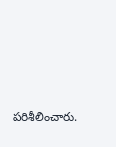పరిశీలించారు.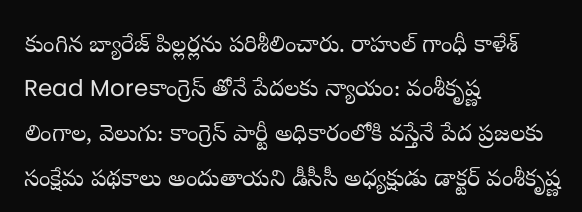కుంగిన బ్యారేజ్ పిల్లర్లను పరిశీలించారు. రాహుల్ గాంధీ కాళేశ్
Read Moreకాంగ్రెస్ తోనే పేదలకు న్యాయం: వంశీకృష్ణ
లింగాల, వెలుగు: కాంగ్రెస్ పార్టీ అధికారంలోకి వస్తేనే పేద ప్రజలకు సంక్షేమ పథకాలు అందుతాయని డీసీసీ అధ్యక్షుడు డాక్టర్ వంశీకృష్ణ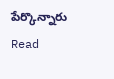పేర్కొన్నారు
Read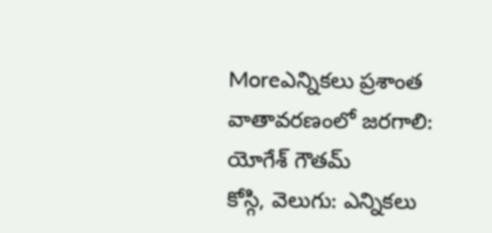Moreఎన్నికలు ప్రశాంత వాతావరణంలో జరగాలి: యోగేశ్ గౌతమ్
కోస్గి, వెలుగు: ఎన్నికలు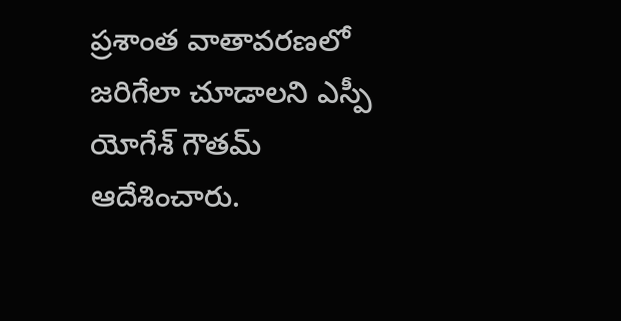ప్రశాంత వాతావరణలో జరిగేలా చూడాలని ఎస్పీ యోగేశ్ గౌతమ్ ఆదేశించారు.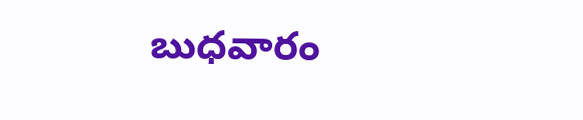బుధవారం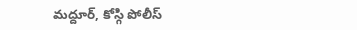మద్దూర్, కోస్గి పోలీస్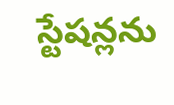స్టేషన్లను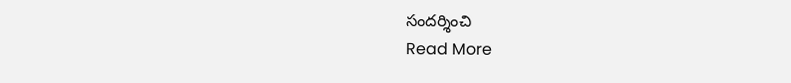సందర్శించి
Read More